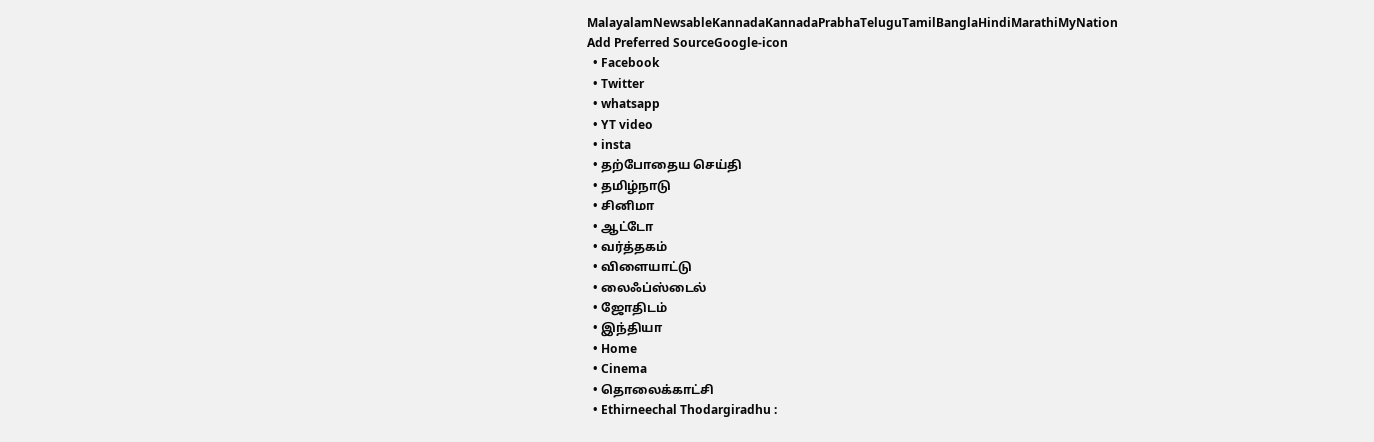MalayalamNewsableKannadaKannadaPrabhaTeluguTamilBanglaHindiMarathiMyNation
Add Preferred SourceGoogle-icon
  • Facebook
  • Twitter
  • whatsapp
  • YT video
  • insta
  • தற்போதைய செய்தி
  • தமிழ்நாடு
  • சினிமா
  • ஆட்டோ
  • வர்த்தகம்
  • விளையாட்டு
  • லைஃப்ஸ்டைல்
  • ஜோதிடம்
  • இந்தியா
  • Home
  • Cinema
  • தொலைக்காட்சி
  • Ethirneechal Thodargiradhu :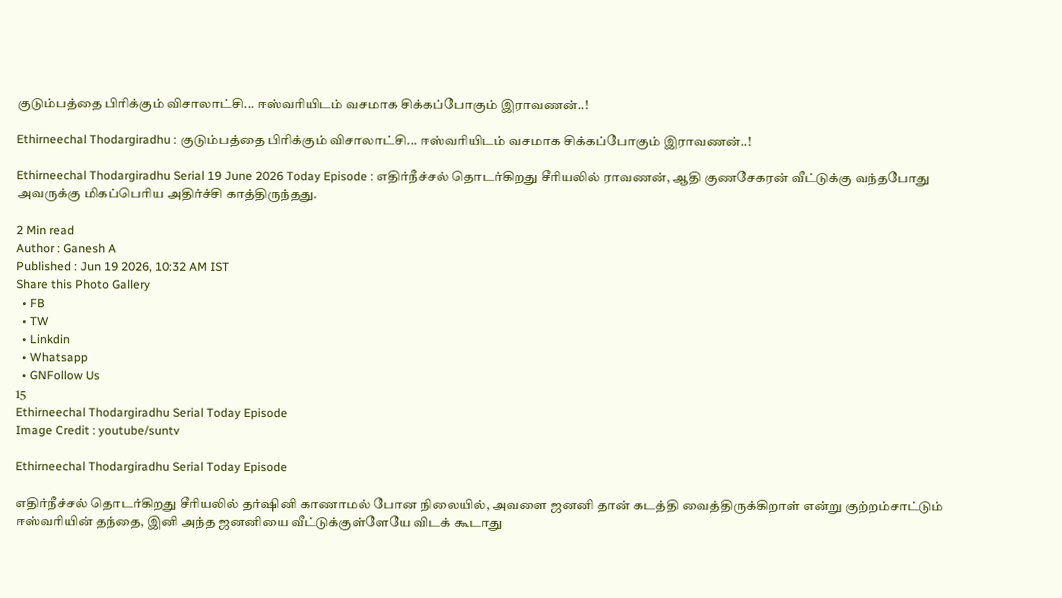குடும்பத்தை பிரிக்கும் விசாலாட்சி... ஈஸ்வரியிடம் வசமாக சிக்கப்போகும் இராவணன்..!

Ethirneechal Thodargiradhu : குடும்பத்தை பிரிக்கும் விசாலாட்சி... ஈஸ்வரியிடம் வசமாக சிக்கப்போகும் இராவணன்..!

Ethirneechal Thodargiradhu Serial 19 June 2026 Today Episode : எதிர்நீச்சல் தொடர்கிறது சீரியலில் ராவணன், ஆதி குணசேகரன் வீட்டுக்கு வந்தபோது அவருக்கு மிகப்பெரிய அதிர்ச்சி காத்திருந்தது.

2 Min read
Author : Ganesh A
Published : Jun 19 2026, 10:32 AM IST
Share this Photo Gallery
  • FB
  • TW
  • Linkdin
  • Whatsapp
  • GNFollow Us
15
Ethirneechal Thodargiradhu Serial Today Episode
Image Credit : youtube/suntv

Ethirneechal Thodargiradhu Serial Today Episode

எதிர்நீச்சல் தொடர்கிறது சீரியலில் தர்ஷினி காணாமல் போன நிலையில், அவளை ஜனனி தான் கடத்தி வைத்திருக்கிறாள் என்று குற்றம்சாட்டும் ஈஸ்வரியின் தந்தை, இனி அந்த ஜனனியை வீட்டுக்குள்ளேயே விடக் கூடாது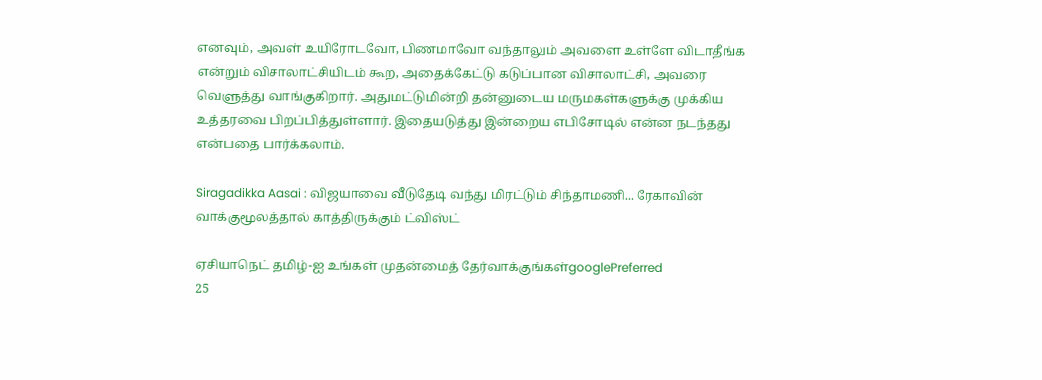எனவும், அவள் உயிரோடவோ, பிணமாவோ வந்தாலும் அவளை உள்ளே விடாதீங்க என்றும் விசாலாட்சியிடம் கூற, அதைக்கேட்டு கடுப்பான விசாலாட்சி, அவரை வெளுத்து வாங்குகிறார். அதுமட்டுமின்றி தன்னுடைய மருமகள்களுக்கு முக்கிய உத்தரவை பிறப்பித்துள்ளார். இதையடுத்து இன்றைய எபிசோடில் என்ன நடந்தது என்பதை பார்க்கலாம்.

Siragadikka Aasai : விஜயாவை வீடுதேடி வந்து மிரட்டும் சிந்தாமணி... ரேகாவின் வாக்குமூலத்தால் காத்திருக்கும் ட்விஸ்ட்

ஏசியாநெட் தமிழ்-ஐ உங்கள் முதன்மைத் தேர்வாக்குங்கள்googlePreferred
25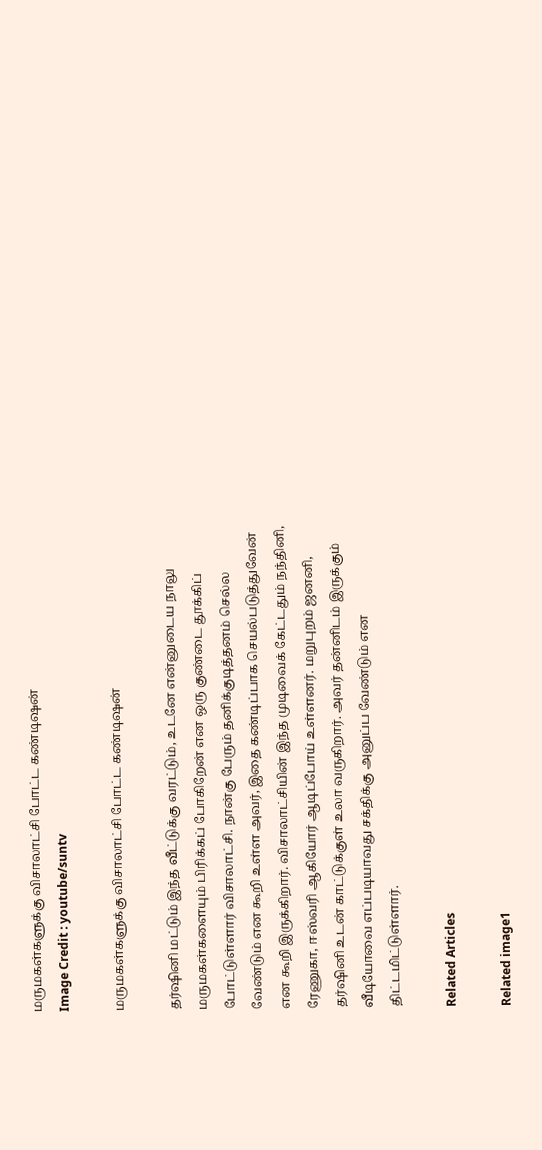மருமகள்களுக்கு விசாலாட்சி போட்ட கண்டிஷன்
Image Credit : youtube/suntv

மருமகள்களுக்கு விசாலாட்சி போட்ட கண்டிஷன்

தர்ஷினி மட்டும் இந்த வீட்டுக்கு வரட்டும், உடனே என்னுடைய நாலு மருமகள்களையும் பிரிக்கப் போகிறேன் என ஒரு குண்டை தூக்கிப் போட்டுள்ளார் விசாலாட்சி. நான்கு பேரும் தனிக்குடித்தனம் செல்ல வேண்டும் என கூறி உள்ள அவர், இதை கண்டிப்பாக செயல்படுத்துவேன் என கூறி இருக்கிறார். விசாலாட்சியின் இந்த முடிவைக் கேட்டதும் நந்தினி, ரேணுகா, ஈஸ்வரி ஆகியோர் ஆடிப்போய் உள்ளனர். மறுபுறம் ஜனனி, தர்ஷினி உடன் காட்டுக்குள் உலா வருகிறார். அவர் தன்னிடம் இருக்கும் வீடியோவை எப்படியாவது சக்திக்கு அனுப்ப வேண்டும் என திட்டமிட்டுள்ளார்.

Related Articles

Related image1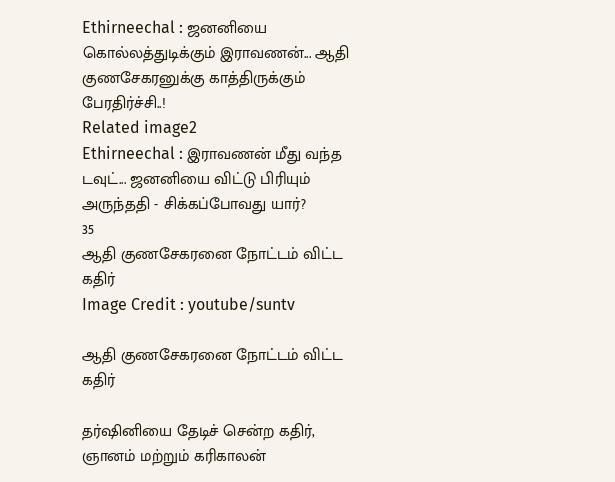Ethirneechal : ஜனனியை கொல்லத்துடிக்கும் இராவணன்... ஆதி குணசேகரனுக்கு காத்திருக்கும் பேரதிர்ச்சி..!
Related image2
Ethirneechal : இராவணன் மீது வந்த டவுட்... ஜனனியை விட்டு பிரியும் அருந்ததி - சிக்கப்போவது யார்?
35
ஆதி குணசேகரனை நோட்டம் விட்ட கதிர்
Image Credit : youtube/suntv

ஆதி குணசேகரனை நோட்டம் விட்ட கதிர்

தர்ஷினியை தேடிச் சென்ற கதிர், ஞானம் மற்றும் கரிகாலன்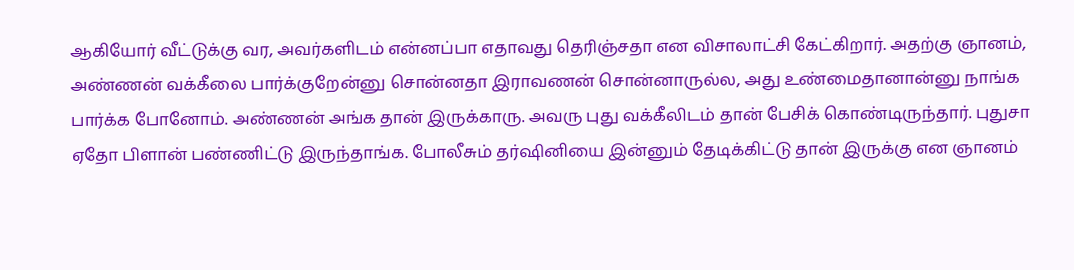ஆகியோர் வீட்டுக்கு வர, அவர்களிடம் என்னப்பா எதாவது தெரிஞ்சதா என விசாலாட்சி கேட்கிறார். அதற்கு ஞானம், அண்ணன் வக்கீலை பார்க்குறேன்னு சொன்னதா இராவணன் சொன்னாருல்ல, அது உண்மைதானான்னு நாங்க பார்க்க போனோம். அண்ணன் அங்க தான் இருக்காரு. அவரு புது வக்கீலிடம் தான் பேசிக் கொண்டிருந்தார். புதுசா ஏதோ பிளான் பண்ணிட்டு இருந்தாங்க. போலீசும் தர்ஷினியை இன்னும் தேடிக்கிட்டு தான் இருக்கு என ஞானம்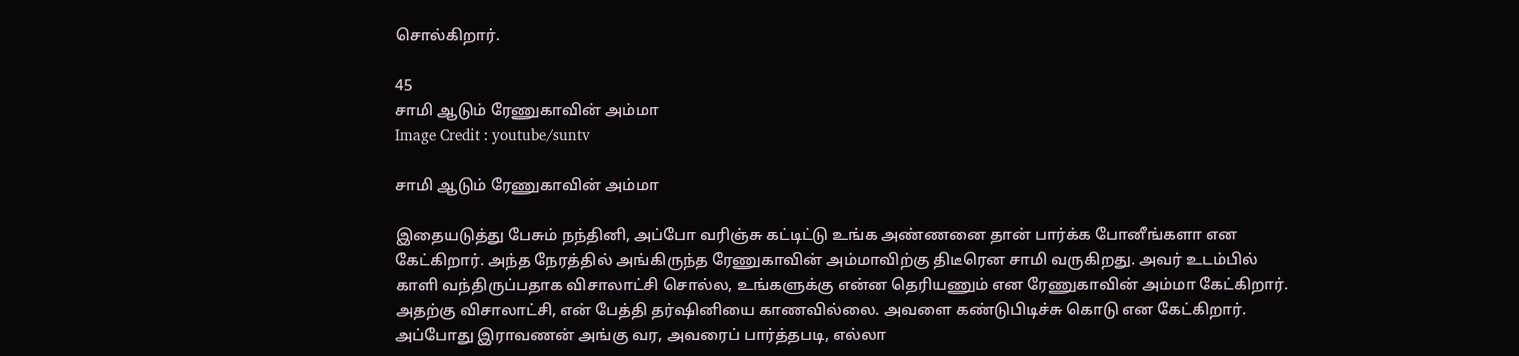சொல்கிறார்.

45
சாமி ஆடும் ரேணுகாவின் அம்மா
Image Credit : youtube/suntv

சாமி ஆடும் ரேணுகாவின் அம்மா

இதையடுத்து பேசும் நந்தினி, அப்போ வரிஞ்சு கட்டிட்டு உங்க அண்ணனை தான் பார்க்க போனீங்களா என கேட்கிறார். அந்த நேரத்தில் அங்கிருந்த ரேணுகாவின் அம்மாவிற்கு திடீரென சாமி வருகிறது. அவர் உடம்பில் காளி வந்திருப்பதாக விசாலாட்சி சொல்ல, உங்களுக்கு என்ன தெரியணும் என ரேணுகாவின் அம்மா கேட்கிறார். அதற்கு விசாலாட்சி, என் பேத்தி தர்ஷினியை காணவில்லை. அவளை கண்டுபிடிச்சு கொடு என கேட்கிறார். அப்போது இராவணன் அங்கு வர, அவரைப் பார்த்தபடி, எல்லா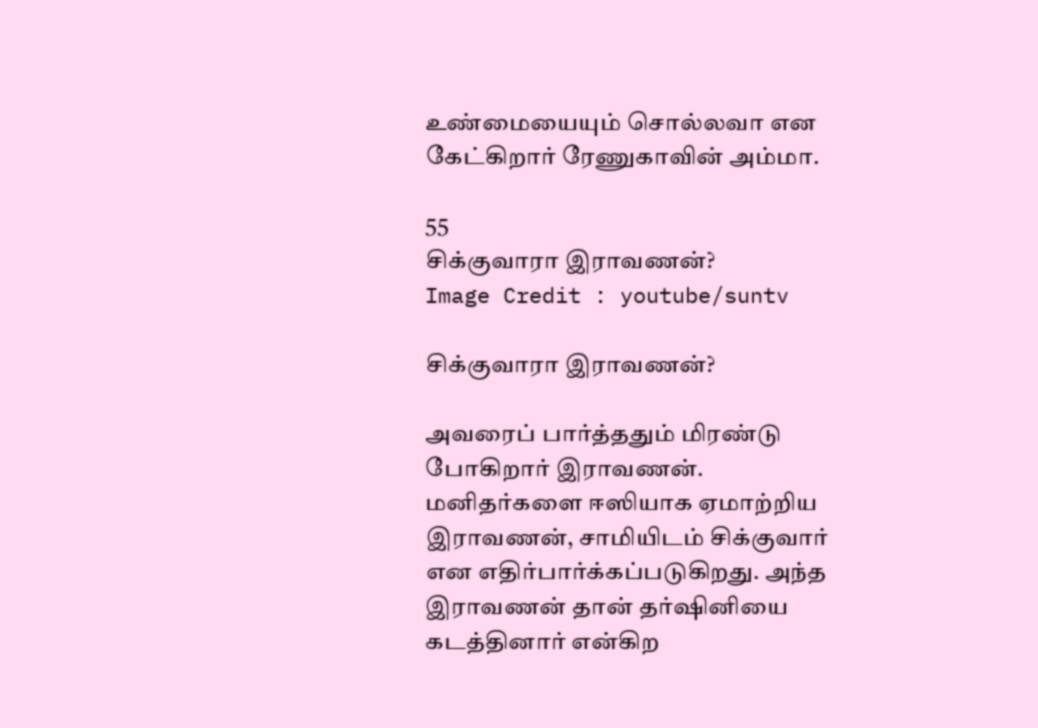உண்மையையும் சொல்லவா என கேட்கிறார் ரேணுகாவின் அம்மா.

55
சிக்குவாரா இராவணன்?
Image Credit : youtube/suntv

சிக்குவாரா இராவணன்?

அவரைப் பார்த்ததும் மிரண்டு போகிறார் இராவணன். மனிதர்களை ஈஸியாக ஏமாற்றிய இராவணன், சாமியிடம் சிக்குவார் என எதிர்பார்க்கப்படுகிறது. அந்த இராவணன் தான் தர்ஷினியை கடத்தினார் என்கிற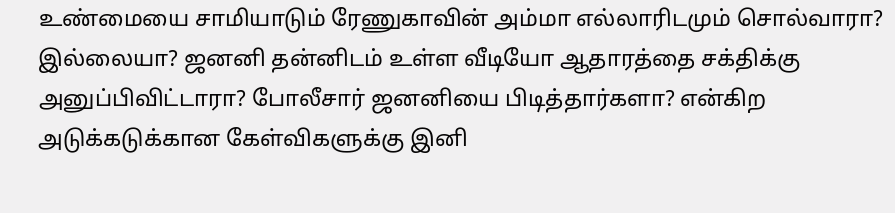உண்மையை சாமியாடும் ரேணுகாவின் அம்மா எல்லாரிடமும் சொல்வாரா? இல்லையா? ஜனனி தன்னிடம் உள்ள வீடியோ ஆதாரத்தை சக்திக்கு அனுப்பிவிட்டாரா? போலீசார் ஜனனியை பிடித்தார்களா? என்கிற அடுக்கடுக்கான கேள்விகளுக்கு இனி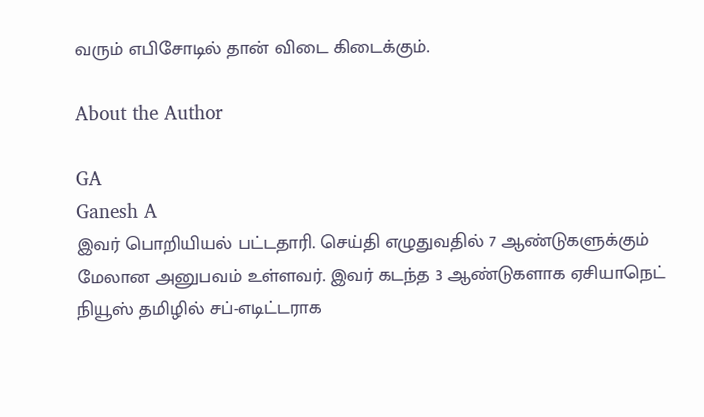வரும் எபிசோடில் தான் விடை கிடைக்கும்.

About the Author

GA
Ganesh A
இவர் பொறியியல் பட்டதாரி. செய்தி எழுதுவதில் 7 ஆண்டுகளுக்கும் மேலான அனுபவம் உள்ளவர். இவர் கடந்த 3 ஆண்டுகளாக ஏசியாநெட் நியூஸ் தமிழில் சப்-எடிட்டராக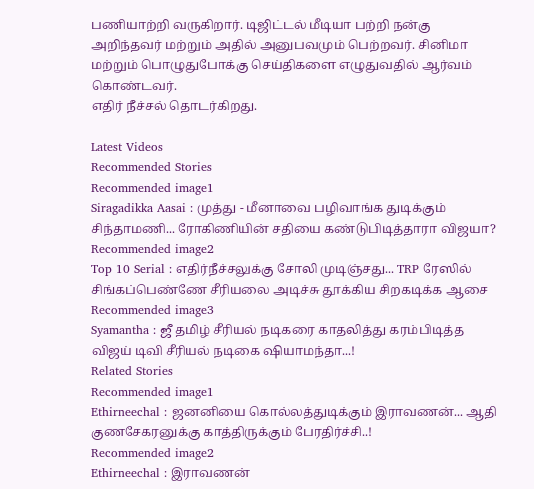பணியாற்றி வருகிறார். டிஜிட்டல் மீடியா பற்றி நன்கு அறிந்தவர் மற்றும் அதில் அனுபவமும் பெற்றவர். சினிமா மற்றும் பொழுதுபோக்கு செய்திகளை எழுதுவதில் ஆர்வம் கொண்டவர்.
எதிர் நீச்சல் தொடர்கிறது.

Latest Videos
Recommended Stories
Recommended image1
Siragadikka Aasai : முத்து - மீனாவை பழிவாங்க துடிக்கும் சிந்தாமணி... ரோகிணியின் சதியை கண்டுபிடித்தாரா விஜயா?
Recommended image2
Top 10 Serial : எதிர்நீச்சலுக்கு சோலி முடிஞ்சது... TRP ரேஸில் சிங்கப்பெண்ணே சீரியலை அடிச்சு தூக்கிய சிறகடிக்க ஆசை
Recommended image3
Syamantha : ஜீ தமிழ் சீரியல் நடிகரை காதலித்து கரம்பிடித்த விஜய் டிவி சீரியல் நடிகை ஷியாமந்தா...!
Related Stories
Recommended image1
Ethirneechal : ஜனனியை கொல்லத்துடிக்கும் இராவணன்... ஆதி குணசேகரனுக்கு காத்திருக்கும் பேரதிர்ச்சி..!
Recommended image2
Ethirneechal : இராவணன்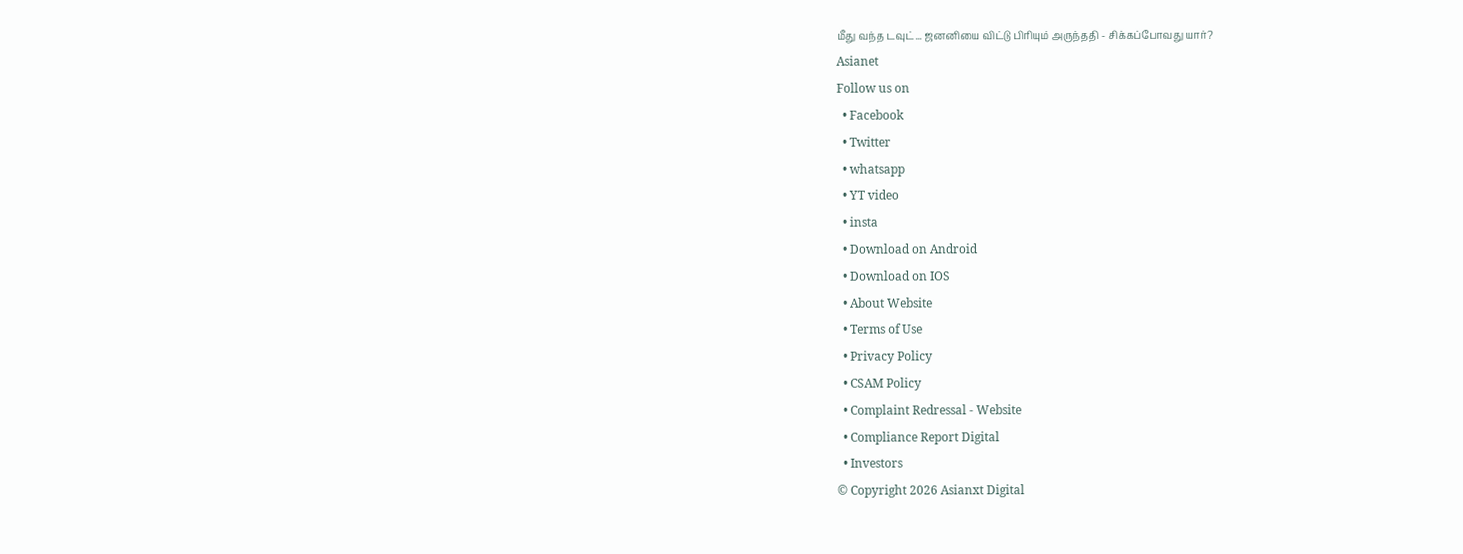மீது வந்த டவுட்... ஜனனியை விட்டு பிரியும் அருந்ததி - சிக்கப்போவது யார்?
Asianet
Follow us on
  • Facebook
  • Twitter
  • whatsapp
  • YT video
  • insta
  • Download on Android
  • Download on IOS
  • About Website
  • Terms of Use
  • Privacy Policy
  • CSAM Policy
  • Complaint Redressal - Website
  • Compliance Report Digital
  • Investors
© Copyright 2026 Asianxt Digital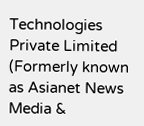Technologies Private Limited (Formerly known as Asianet News Media &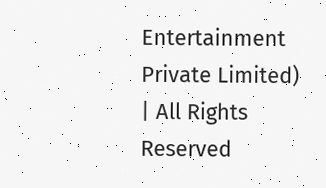Entertainment Private Limited) | All Rights Reserved